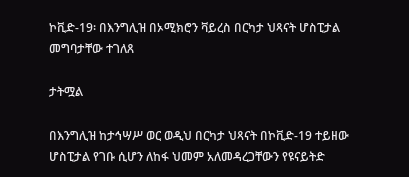ኮቪድ-19፡ በእንግሊዝ በኦሚክሮን ቫይረስ በርካታ ህጻናት ሆስፒታል መግባታቸው ተገለጸ

ታትሟል

በእንግሊዝ ከታኅሣሥ ወር ወዲህ በርካታ ህጻናት በኮቪድ-19 ተይዘው ሆስፒታል የገቡ ሲሆን ለከፋ ህመም አለመዳረጋቸውን የዩናይትድ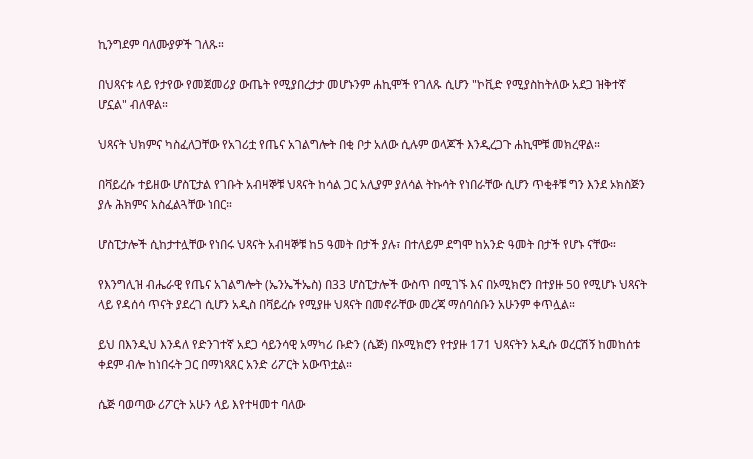ኪንግደም ባለሙያዎች ገለጹ።

በህጻናቱ ላይ የታየው የመጀመሪያ ውጤት የሚያበረታታ መሆኑንም ሐኪሞች የገለጹ ሲሆን "ኮቪድ የሚያስከትለው አደጋ ዝቅተኛ ሆኗል" ብለዋል።

ህጻናት ህክምና ካስፈለጋቸው የአገሪቷ የጤና አገልግሎት በቂ ቦታ አለው ሲሉም ወላጆች እንዲረጋጉ ሐኪሞቹ መክረዋል።

በቫይረሱ ተይዘው ሆስፒታል የገቡት አብዛኞቹ ህጻናት ከሳል ጋር አሊያም ያለሳል ትኩሳት የነበራቸው ሲሆን ጥቂቶቹ ግን እንደ ኦክስጅን ያሉ ሕክምና አስፈልጓቸው ነበር።

ሆስፒታሎች ሲከታተሏቸው የነበሩ ህጻናት አብዛኞቹ ከ5 ዓመት በታች ያሉ፣ በተለይም ደግሞ ከአንድ ዓመት በታች የሆኑ ናቸው።

የእንግሊዝ ብሔራዊ የጤና አገልግሎት (ኤንኤችኤስ) በ33 ሆስፒታሎች ውስጥ በሚገኙ እና በኦሚክሮን በተያዙ 50 የሚሆኑ ህጻናት ላይ የዳሰሳ ጥናት ያደረገ ሲሆን አዲስ በቫይረሱ የሚያዙ ህጻናት በመኖራቸው መረጃ ማሰባሰቡን አሁንም ቀጥሏል።

ይህ በእንዲህ እንዳለ የድንገተኛ አደጋ ሳይንሳዊ አማካሪ ቡድን (ሴጅ) በኦሚክሮን የተያዙ 171 ህጻናትን አዲሱ ወረርሽኝ ከመከሰቱ ቀደም ብሎ ከነበሩት ጋር በማነጻጸር አንድ ሪፖርት አውጥቷል።

ሴጅ ባወጣው ሪፖርት አሁን ላይ እየተዛመተ ባለው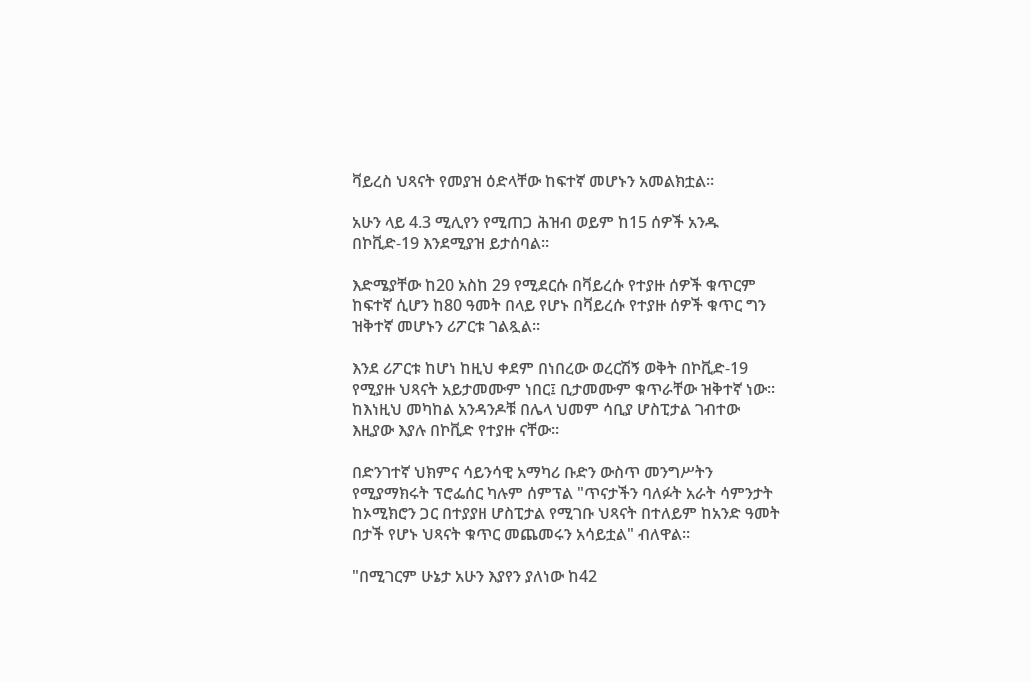ቫይረስ ህጻናት የመያዝ ዕድላቸው ከፍተኛ መሆኑን አመልክቷል።

አሁን ላይ 4.3 ሚሊየን የሚጠጋ ሕዝብ ወይም ከ15 ሰዎች አንዱ በኮቪድ-19 እንደሚያዝ ይታሰባል።

እድሜያቸው ከ20 አስከ 29 የሚደርሱ በቫይረሱ የተያዙ ሰዎች ቁጥርም ከፍተኛ ሲሆን ከ80 ዓመት በላይ የሆኑ በቫይረሱ የተያዙ ሰዎች ቁጥር ግን ዝቅተኛ መሆኑን ሪፖርቱ ገልጿል።

እንደ ሪፖርቱ ከሆነ ከዚህ ቀደም በነበረው ወረርሽኝ ወቅት በኮቪድ-19 የሚያዙ ህጻናት አይታመሙም ነበር፤ ቢታመሙም ቁጥራቸው ዝቅተኛ ነው። ከእነዚህ መካከል አንዳንዶቹ በሌላ ህመም ሳቢያ ሆስፒታል ገብተው እዚያው እያሉ በኮቪድ የተያዙ ናቸው።

በድንገተኛ ህክምና ሳይንሳዊ አማካሪ ቡድን ውስጥ መንግሥትን የሚያማክሩት ፕሮፌሰር ካሉም ሰምፕል "ጥናታችን ባለፉት አራት ሳምንታት ከኦሚክሮን ጋር በተያያዘ ሆስፒታል የሚገቡ ህጻናት በተለይም ከአንድ ዓመት በታች የሆኑ ህጻናት ቁጥር መጨመሩን አሳይቷል" ብለዋል።

"በሚገርም ሁኔታ አሁን እያየን ያለነው ከ42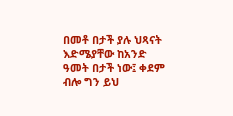በመቶ በታች ያሉ ህጻናት እድሜያቸው ከአንድ ዓመት በታች ነው፤ ቀደም ብሎ ግን ይህ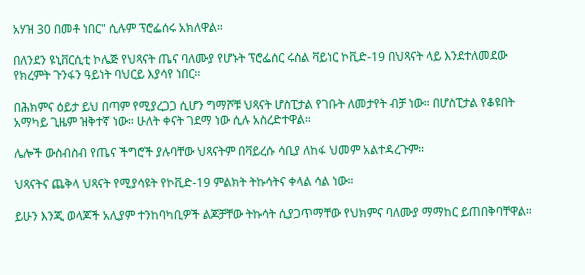አሃዝ 30 በመቶ ነበር" ሲሉም ፕሮፌሰሩ አክለዋል።

በለንደን ዩኒቨርሲቲ ኮሌጅ የህጻናት ጤና ባለሙያ የሆኑት ፕሮፌሰር ሩስል ቫይነር ኮቪድ-19 በህጻናት ላይ እንደተለመደው የክረምት ጉንፋን ዓይነት ባህርይ እያሳየ ነበር።

በሕክምና ዕይታ ይህ በጣም የሚያረጋጋ ሲሆን ግማሾቹ ህጻናት ሆስፒታል የገቡት ለመታየት ብቻ ነው። በሆስፒታል የቆዩበት አማካይ ጊዜም ዝቅተኛ ነው። ሁለት ቀናት ገደማ ነው ሲሉ አስረድተዋል።

ሌሎች ውስብስብ የጤና ችግሮች ያሉባቸው ህጻናትም በቫይረሱ ሳቢያ ለከፋ ህመም አልተዳረጉም።

ህጻናትና ጨቅላ ህጻናት የሚያሳዩት የኮቪድ-19 ምልክት ትኩሳትና ቀላል ሳል ነው።

ይሁን እንጂ ወላጆች አሊያም ተንከባካቢዎች ልጆቻቸው ትኩሳት ሲያጋጥማቸው የህክምና ባለሙያ ማማከር ይጠበቅባቸዋል።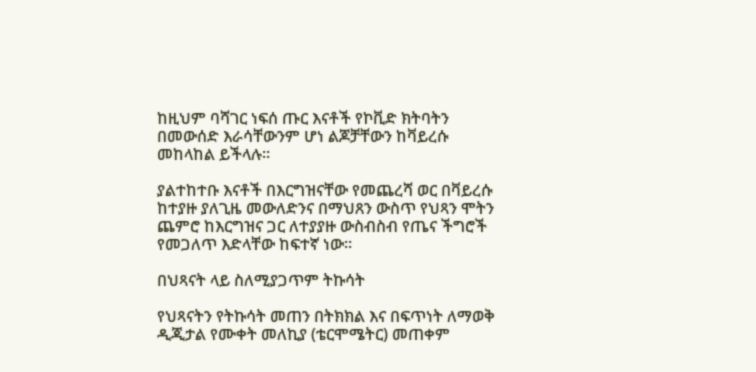ከዚህም ባሻገር ነፍሰ ጡር እናቶች የኮቪድ ክትባትን በመውሰድ እራሳቸውንም ሆነ ልጆቻቸውን ከቫይረሱ መከላከል ይችላሉ።

ያልተከተቡ እናቶች በእርግዝናቸው የመጨረሻ ወር በቫይረሱ ከተያዙ ያለጊዜ መውለድንና በማህጸን ውስጥ የህጻን ሞትን ጨምሮ ከእርግዝና ጋር ለተያያዙ ውስብስብ የጤና ችግሮች የመጋለጥ እድላቸው ከፍተኛ ነው።

በህጻናት ላይ ስለሚያጋጥም ትኩሳት

የህጻናትን የትኩሳት መጠን በትክክል እና በፍጥነት ለማወቅ ዲጂታል የሙቀት መለኪያ (ቴርሞሜትር) መጠቀም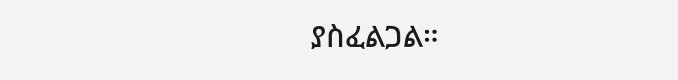ያስፈልጋል።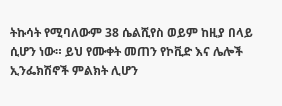ትኩሳት የሚባለውም 38 ሴልሺየስ ወይም ከዚያ በላይ ሲሆን ነው። ይህ የሙቀት መጠን የኮቪድ እና ሌሎች ኢንፌክሽኖች ምልክት ሊሆን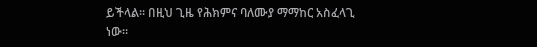ይችላል። በዚህ ጊዜ የሕክምና ባለሙያ ማማከር አስፈላጊ ነው።